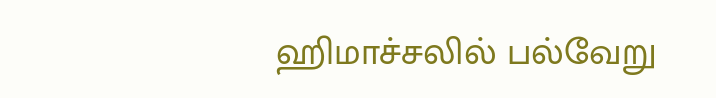ஹிமாச்சலில் பல்வேறு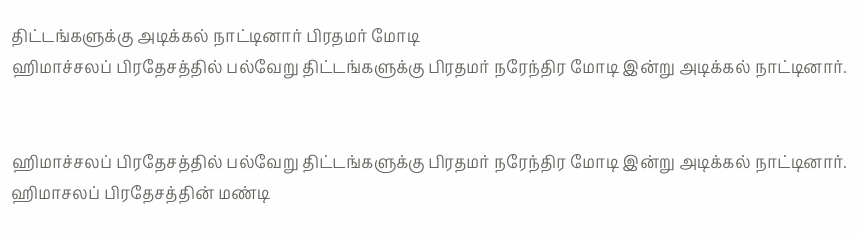திட்டங்களுக்கு அடிக்கல் நாட்டினார் பிரதமர் மோடி
ஹிமாச்சலப் பிரதேசத்தில் பல்வேறு திட்டங்களுக்கு பிரதமர் நரேந்திர மோடி இன்று அடிக்கல் நாட்டினார்.


ஹிமாச்சலப் பிரதேசத்தில் பல்வேறு திட்டங்களுக்கு பிரதமர் நரேந்திர மோடி இன்று அடிக்கல் நாட்டினார்.
ஹிமாசலப் பிரதேசத்தின் மண்டி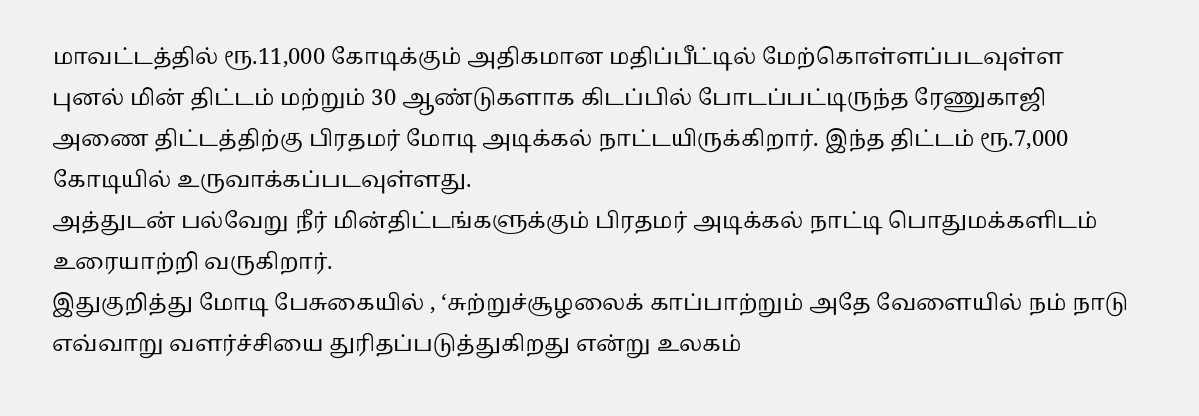மாவட்டத்தில் ரூ.11,000 கோடிக்கும் அதிகமான மதிப்பீட்டில் மேற்கொள்ளப்படவுள்ள புனல் மின் திட்டம் மற்றும் 30 ஆண்டுகளாக கிடப்பில் போடப்பட்டிருந்த ரேணுகாஜி அணை திட்டத்திற்கு பிரதமர் மோடி அடிக்கல் நாட்டயிருக்கிறார். இந்த திட்டம் ரூ.7,000 கோடியில் உருவாக்கப்படவுள்ளது.
அத்துடன் பல்வேறு நீர் மின்திட்டங்களுக்கும் பிரதமர் அடிக்கல் நாட்டி பொதுமக்களிடம் உரையாற்றி வருகிறார்.
இதுகுறித்து மோடி பேசுகையில் , ‘சுற்றுச்சூழலைக் காப்பாற்றும் அதே வேளையில் நம் நாடு எவ்வாறு வளர்ச்சியை துரிதப்படுத்துகிறது என்று உலகம்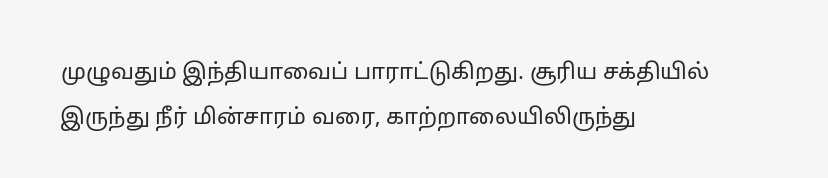முழுவதும் இந்தியாவைப் பாராட்டுகிறது. சூரிய சக்தியில் இருந்து நீர் மின்சாரம் வரை, காற்றாலையிலிருந்து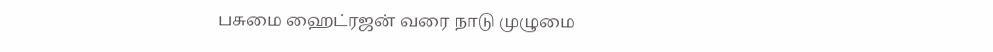பசுமை ஹைட்ரஜன் வரை நாடு முழுமை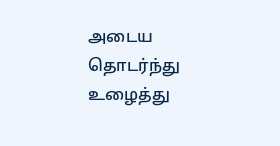அடைய தொடர்ந்து உழைத்து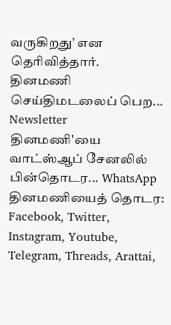வருகிறது’ என தெரிவித்தார்.
தினமணி செய்திமடலைப் பெற... Newsletter
தினமணி'யை வாட்ஸ்ஆப் சேனலில் பின்தொடர... WhatsApp
தினமணியைத் தொடர: Facebook, Twitter, Instagram, Youtube, Telegram, Threads, Arattai,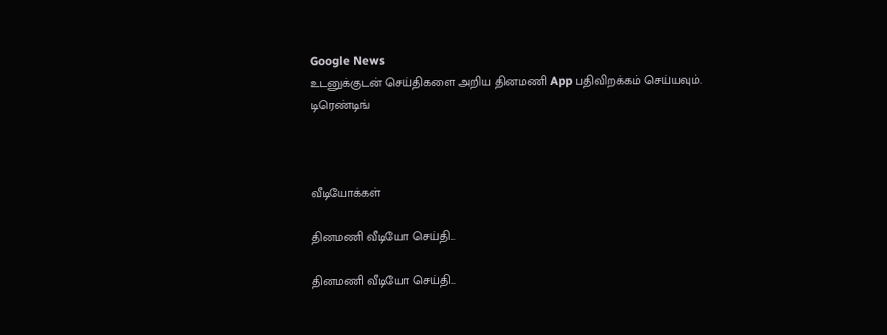Google News
உடனுக்குடன் செய்திகளை அறிய தினமணி App பதிவிறக்கம் செய்யவும்.
டிரெண்டிங்



வீடியோக்கள்

தினமணி வீடியோ செய்தி...

தினமணி வீடியோ செய்தி...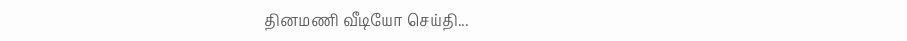தினமணி வீடியோ செய்தி...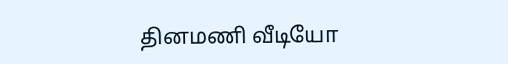தினமணி வீடியோ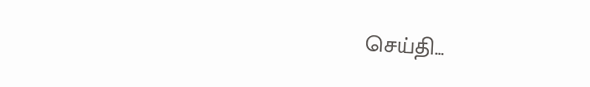செய்தி...